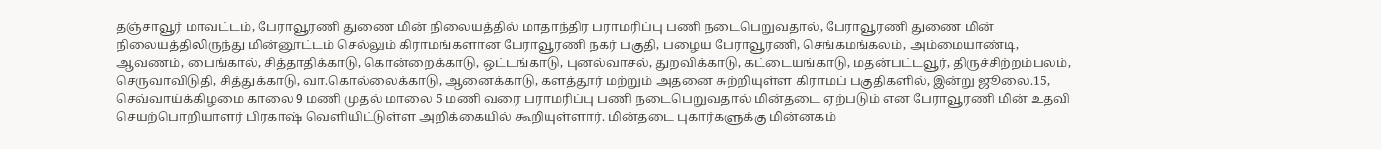தஞ்சாவூர் மாவட்டம், பேராவூரணி துணை மின் நிலையத்தில் மாதாந்திர பராமரிப்பு பணி நடைபெறுவதால், பேராவூரணி துணை மின் நிலையத்திலிருந்து மின்னூட்டம் செல்லும் கிராமங்களான பேராவூரணி நகர் பகுதி, பழைய பேராவூரணி, செங்கமங்கலம், அம்மையாண்டி, ஆவணம், பைங்கால், சித்தாதிக்காடு, கொன்றைக்காடு, ஒட்டங்காடு, புனல்வாசல், துறவிக்காடு, கட்டையங்காடு, மதன்பட்டவூர், திருச்சிற்றம்பலம், செருவாவிடுதி, சித்துக்காடு, வா.கொல்லைக்காடு, ஆனைக்காடு, களத்தூர் மற்றும் அதனை சுற்றியுள்ள கிராமப் பகுதிகளில், இன்று ஜூலை.15, செவ்வாய்க்கிழமை காலை 9 மணி முதல் மாலை 5 மணி வரை பராமரிப்பு பணி நடைபெறுவதால் மின்தடை ஏற்படும் என பேராவூரணி மின் உதவி செயற்பொறியாளர் பிரகாஷ் வெளியிட்டுள்ள அறிக்கையில் கூறியுள்ளார். மின்தடை புகார்களுக்கு மின்னகம்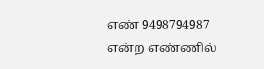எண் 9498794987 என்ற எண்ணில்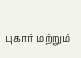புகார் மற்றும்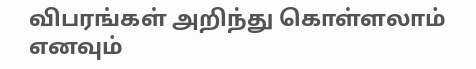விபரங்கள் அறிந்து கொள்ளலாம் எனவும்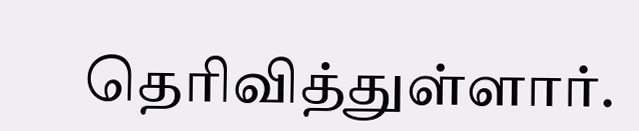தெரிவித்துள்ளார்.